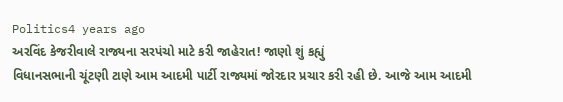Politics4 years ago
અરવિંદ કેજરીવાલે રાજ્યના સરપંચો માટે કરી જાહેરાત! જાણો શું કહ્યું
વિધાનસભાની ચૂંટણી ટાણે આમ આદમી પાર્ટી રાજ્યમાં જોરદાર પ્રચાર કરી રહી છે. આજે આમ આદમી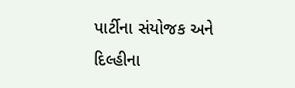પાર્ટીના સંયોજક અને દિલ્હીના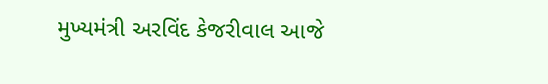મુખ્યમંત્રી અરવિંદ કેજરીવાલ આજે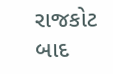રાજકોટ બાદ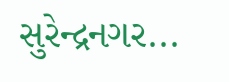સુરેન્દ્રનગર...